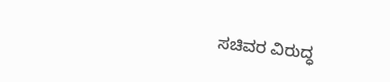ಸಚಿವರ ವಿರುದ್ಧ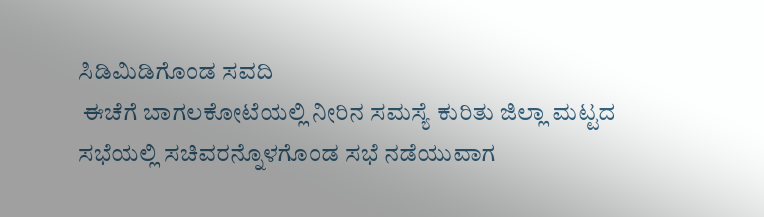ಸಿಡಿಮಿಡಿಗೊಂಡ ಸವದಿ
 ಈಚೆಗೆ ಬಾಗಲಕೋಟೆಯಲ್ಲಿ ನೀರಿನ ಸಮಸ್ಯೆ ಕುರಿತು ಜಿಲ್ಲಾ ಮಟ್ಟದ ಸಭೆಯಲ್ಲಿ ಸಚಿವರನ್ನೊಳಗೊಂಡ ಸಭೆ ನಡೆಯುವಾಗ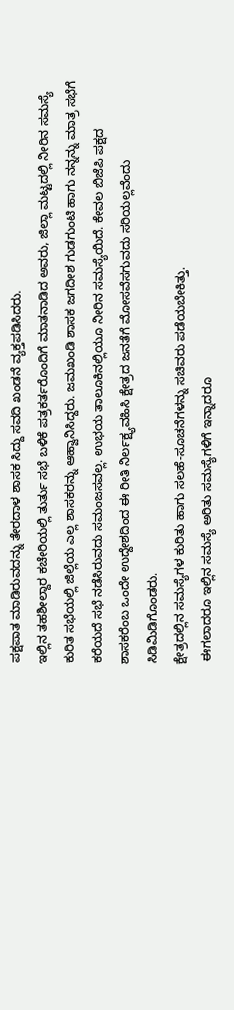ಪಕ್ಷಪಾತ ಮಾಡಿರುವದನ್ನು ತೇರದಾಳ ಶಾಸಕ ಸಿದ್ದು ಸವದಿ ಖಂಡನೆ ವ್ಯಕ್ತಪಡಿಸಿದರು.
ಇಲ್ಲಿನ ತಹಶೀಲ್ದಾರ ಕಚೇರಿಯಲ್ಲಿ ತುರ್ತು ಸಭೆ ಬಳಿಕೆ ಪತ್ರಕರ್ತರೊಂದಿಗೆ ಮಾತನಾಡಿದ ಅವರು, ಜಿಲ್ಲಾ ಮಟ್ಟದಲ್ಲಿ ನೀರಿನ ಸಮಸ್ಯೆ ಕುರಿತ ಸಭೆಯಲ್ಲಿ ಜಿಲ್ಲೆಯ ಎಲ್ಲ ಶಾಸಕರನ್ನು ಆಹ್ವಾನಿಸಿದ್ದರು. ಜಮಖಂಡಿ ಶಾಸಕ ಜಗದೀಶ ಗುಡಗುಂಟಿ ಹಾಗು ನನ್ನನ್ನು ಮಾತ್ರ ಸಭೆಗೆ ಕರೆಯದೆ ಸಭೆ ನಡೆಸಿರುವದು ಸಮಂಜಸವಲ್ಲ. ಉಭಯ ತಾಲೂಕಿನಲ್ಲಿಯೂ ನೀರಿನ ಸಮಸ್ಯೆಯಿದೆ. ಕೇವಲ ಬಿಜೆಪಿ ಪಕ್ಷದ ಶಾಸಕರೆಂಬ ಒಂದೇ ಉದ್ದೇಶದಿಂದ ಈ ರೀತಿ ನಿರ್ಲಕ್ಷ್ಯವಹಿಸಿ ಕ್ಷೇತ್ರದ ಜನತೆಗೆ ಮೋಸವೆಸಗುವದು ಸರಿಯಲ್ಲವೆಂದು ಸಿಡಿಮಿಡಿಗೊಂಡರು.
ಕ್ಷೇತ್ರದಲ್ಲಿನ ಸಮಸ್ಯೆಗಳ ಕುರಿತು ಹಾಗು ಸಲಹೆ-ಸೂಚನೆಗಳನ್ನು ಸಚಿವರು ಪಡೆಯಬೇಕಿತ್ತು.
 ಈಗಲಾದರೂ ಇಲ್ಲಿನ ಸಮಸ್ಯೆ ಅರಿತು ಸಮಸ್ಯೆಗಳಿಗೆ ಇನ್ನಾದರೂ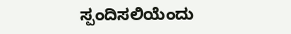ಸ್ಪಂದಿಸಲಿಯೆಂದು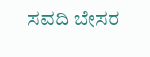ಸವದಿ ಬೇಸರ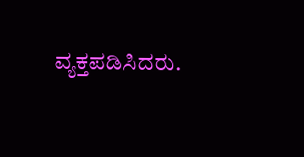ವ್ಯಕ್ತಪಡಿಸಿದರು.